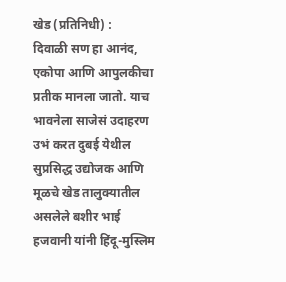खेड (प्रतिनिधी) :
दिवाळी सण हा आनंद, एकोपा आणि आपुलकीचा प्रतीक मानला जातो. याच भावनेला साजेसं उदाहरण उभं करत दुबई येथील सुप्रसिद्ध उद्योजक आणि मूळचे खेड तालुक्यातील असलेले बशीर भाई हजवानी यांनी हिंदू-मुस्लिम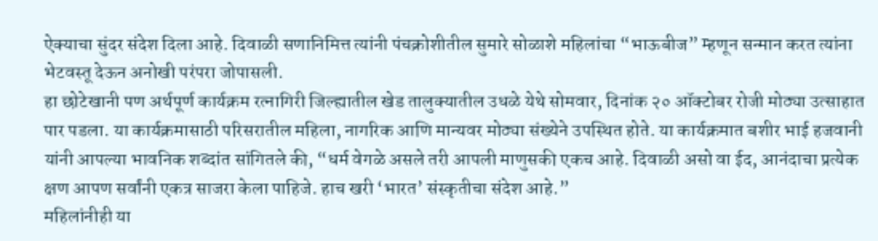ऐक्याचा सुंदर संदेश दिला आहे. दिवाळी सणानिमित्त त्यांनी पंचक्रोशीतील सुमारे सोळाशे महिलांचा “भाऊबीज” म्हणून सन्मान करत त्यांना भेटवस्तू देऊन अनोखी परंपरा जोपासली.
हा छोटेखानी पण अर्थपूर्ण कार्यक्रम रत्नागिरी जिल्ह्यातील खेड तालुक्यातील उधळे येथे सोमवार, दिनांक २० ऑक्टोबर रोजी मोठ्या उत्साहात पार पडला. या कार्यक्रमासाठी परिसरातील महिला, नागरिक आणि मान्यवर मोठ्या संख्येने उपस्थित होते. या कार्यक्रमात बशीर भाई हजवानी यांनी आपल्या भावनिक शब्दांत सांगितले की, “धर्म वेगळे असले तरी आपली माणुसकी एकच आहे. दिवाळी असो वा ईद, आनंदाचा प्रत्येक क्षण आपण सर्वांनी एकत्र साजरा केला पाहिजे. हाच खरी ‘भारत’ संस्कृतीचा संदेश आहे.”
महिलांनीही या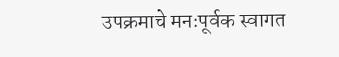उपक्रमाचे मनःपूर्वक स्वागत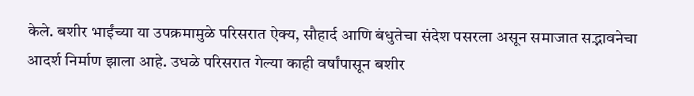केले. बशीर भाईंच्या या उपक्रमामुळे परिसरात ऐक्य, सौहार्द आणि बंधुतेचा संदेश पसरला असून समाजात सद्भावनेचा आदर्श निर्माण झाला आहे. उधळे परिसरात गेल्या काही वर्षांपासून बशीर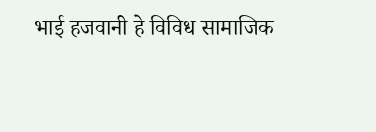भाई हजवानी हे विविध सामाजिक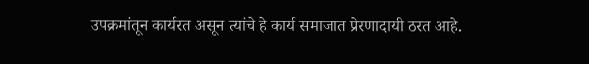उपक्रमांतून कार्यरत असून त्यांचे हे कार्य समाजात प्रेरणादायी ठरत आहे.